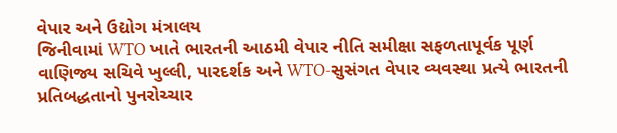વેપાર અને ઉદ્યોગ મંત્રાલય
જિનીવામાં WTO ખાતે ભારતની આઠમી વેપાર નીતિ સમીક્ષા સફળતાપૂર્વક પૂર્ણ
વાણિજ્ય સચિવે ખુલ્લી, પારદર્શક અને WTO-સુસંગત વેપાર વ્યવસ્થા પ્રત્યે ભારતની પ્રતિબદ્ધતાનો પુનરોચ્ચાર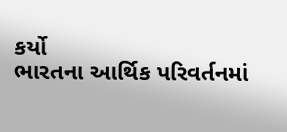કર્યો
ભારતના આર્થિક પરિવર્તનમાં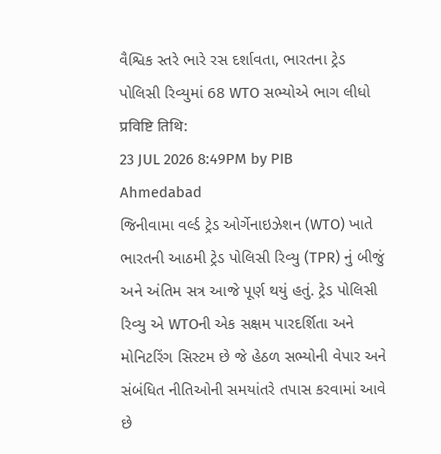વૈશ્વિક સ્તરે ભારે રસ દર્શાવતા, ભારતના ટ્રેડ પોલિસી રિવ્યુમાં 68 WTO સભ્યોએ ભાગ લીધો
प्रविष्टि तिथि:
23 JUL 2026 8:49PM by PIB Ahmedabad
જિનીવામા વર્લ્ડ ટ્રેડ ઓર્ગેનાઇઝેશન (WTO) ખાતે ભારતની આઠમી ટ્રેડ પોલિસી રિવ્યુ (TPR) નું બીજું અને અંતિમ સત્ર આજે પૂર્ણ થયું હતું. ટ્રેડ પોલિસી રિવ્યુ એ WTOની એક સક્ષમ પારદર્શિતા અને મોનિટરિંગ સિસ્ટમ છે જે હેઠળ સભ્યોની વેપાર અને સંબંધિત નીતિઓની સમયાંતરે તપાસ કરવામાં આવે છે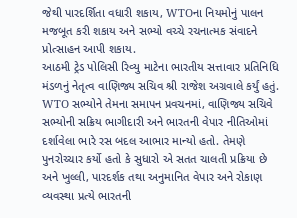જેથી પારદર્શિતા વધારી શકાય, WTOના નિયમોનું પાલન મજબૂત કરી શકાય અને સભ્યો વચ્ચે રચનાત્મક સંવાદને પ્રોત્સાહન આપી શકાય.
આઠમી ટ્રેડ પોલિસી રિવ્યુ માટેના ભારતીય સત્તાવાર પ્રતિનિધિ મંડળનું નેતૃત્વ વાણિજ્ય સચિવ શ્રી રાજેશ અગ્રવાલે કર્યું હતું. WTO સભ્યોને તેમના સમાપન પ્રવચનમાં, વાણિજ્ય સચિવે સભ્યોની સક્રિય ભાગીદારી અને ભારતની વેપાર નીતિઓમાં દર્શાવેલા ભારે રસ બદલ આભાર માન્યો હતો. તેમણે પુનરોચ્ચાર કર્યો હતો કે સુધારો એ સતત ચાલતી પ્રક્રિયા છે અને ખુલ્લી, પારદર્શક તથા અનુમાનિત વેપાર અને રોકાણ વ્યવસ્થા પ્રત્યે ભારતની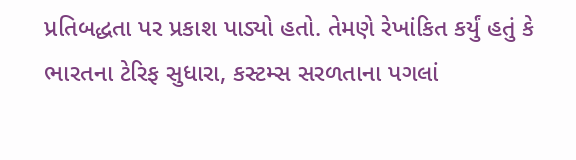પ્રતિબદ્ધતા પર પ્રકાશ પાડ્યો હતો. તેમણે રેખાંકિત કર્યું હતું કે ભારતના ટેરિફ સુધારા, કસ્ટમ્સ સરળતાના પગલાં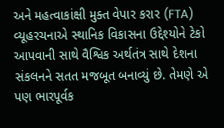અને મહત્વાકાંક્ષી મુક્ત વેપાર કરાર (FTA) વ્યૂહરચનાએ સ્થાનિક વિકાસના ઉદ્દેશ્યોને ટેકો આપવાની સાથે વૈશ્વિક અર્થતંત્ર સાથે દેશના સંકલનને સતત મજબૂત બનાવ્યું છે. તેમણે એ પણ ભારપૂર્વક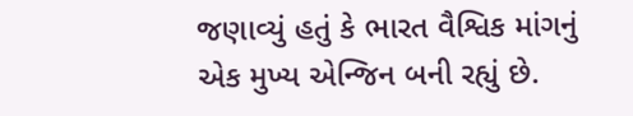જણાવ્યું હતું કે ભારત વૈશ્વિક માંગનું એક મુખ્ય એન્જિન બની રહ્યું છે.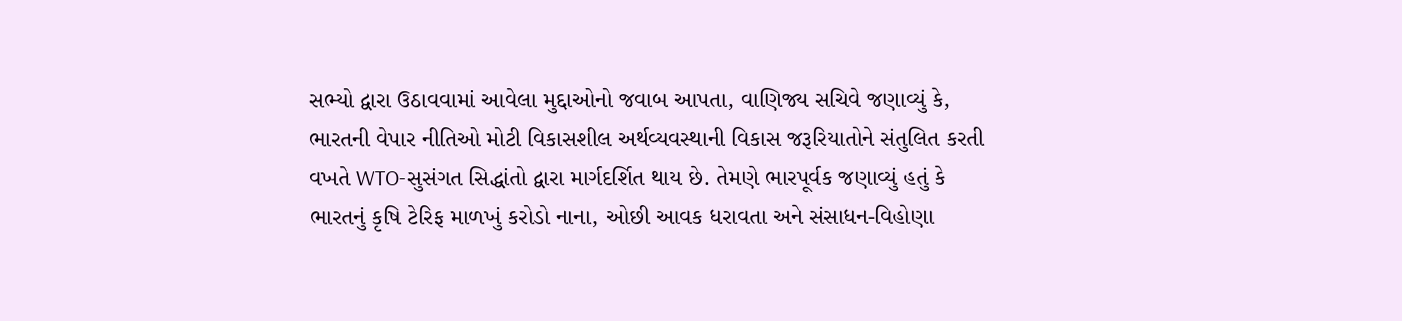સભ્યો દ્વારા ઉઠાવવામાં આવેલા મુદ્દાઓનો જવાબ આપતા, વાણિજ્ય સચિવે જણાવ્યું કે, ભારતની વેપાર નીતિઓ મોટી વિકાસશીલ અર્થવ્યવસ્થાની વિકાસ જરૂરિયાતોને સંતુલિત કરતી વખતે WTO-સુસંગત સિદ્ધાંતો દ્વારા માર્ગદર્શિત થાય છે. તેમણે ભારપૂર્વક જણાવ્યું હતું કે ભારતનું કૃષિ ટેરિફ માળખું કરોડો નાના, ઓછી આવક ધરાવતા અને સંસાધન-વિહોણા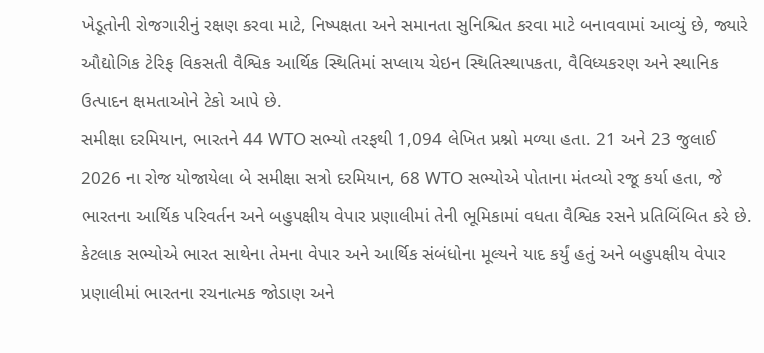ખેડૂતોની રોજગારીનું રક્ષણ કરવા માટે, નિષ્પક્ષતા અને સમાનતા સુનિશ્ચિત કરવા માટે બનાવવામાં આવ્યું છે, જ્યારે ઔદ્યોગિક ટેરિફ વિકસતી વૈશ્વિક આર્થિક સ્થિતિમાં સપ્લાય ચેઇન સ્થિતિસ્થાપકતા, વૈવિધ્યકરણ અને સ્થાનિક ઉત્પાદન ક્ષમતાઓને ટેકો આપે છે.
સમીક્ષા દરમિયાન, ભારતને 44 WTO સભ્યો તરફથી 1,094 લેખિત પ્રશ્નો મળ્યા હતા. 21 અને 23 જુલાઈ 2026 ના રોજ યોજાયેલા બે સમીક્ષા સત્રો દરમિયાન, 68 WTO સભ્યોએ પોતાના મંતવ્યો રજૂ કર્યા હતા, જે ભારતના આર્થિક પરિવર્તન અને બહુપક્ષીય વેપાર પ્રણાલીમાં તેની ભૂમિકામાં વધતા વૈશ્વિક રસને પ્રતિબિંબિત કરે છે. કેટલાક સભ્યોએ ભારત સાથેના તેમના વેપાર અને આર્થિક સંબંધોના મૂલ્યને યાદ કર્યું હતું અને બહુપક્ષીય વેપાર પ્રણાલીમાં ભારતના રચનાત્મક જોડાણ અને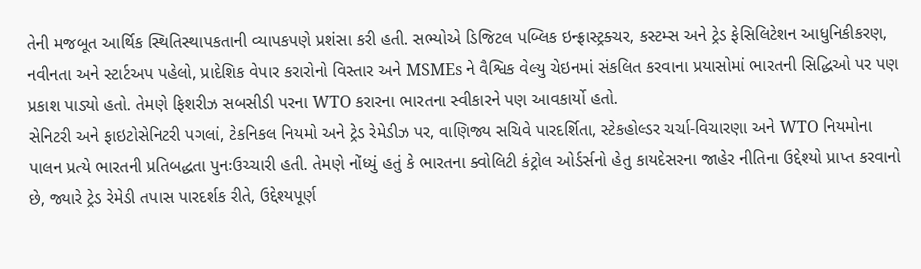તેની મજબૂત આર્થિક સ્થિતિસ્થાપકતાની વ્યાપકપણે પ્રશંસા કરી હતી. સભ્યોએ ડિજિટલ પબ્લિક ઇન્ફ્રાસ્ટ્રક્ચર, કસ્ટમ્સ અને ટ્રેડ ફેસિલિટેશન આધુનિકીકરણ, નવીનતા અને સ્ટાર્ટઅપ પહેલો, પ્રાદેશિક વેપાર કરારોનો વિસ્તાર અને MSMEs ને વૈશ્વિક વેલ્યુ ચેઇનમાં સંકલિત કરવાના પ્રયાસોમાં ભારતની સિદ્ધિઓ પર પણ પ્રકાશ પાડ્યો હતો. તેમણે ફિશરીઝ સબસીડી પરના WTO કરારના ભારતના સ્વીકારને પણ આવકાર્યો હતો.
સેનિટરી અને ફાઇટોસેનિટરી પગલાં, ટેકનિકલ નિયમો અને ટ્રેડ રેમેડીઝ પર, વાણિજ્ય સચિવે પારદર્શિતા, સ્ટેકહોલ્ડર ચર્ચા-વિચારણા અને WTO નિયમોના પાલન પ્રત્યે ભારતની પ્રતિબદ્ધતા પુનઃઉચ્ચારી હતી. તેમણે નોંધ્યું હતું કે ભારતના ક્વોલિટી કંટ્રોલ ઓર્ડર્સનો હેતુ કાયદેસરના જાહેર નીતિના ઉદ્દેશ્યો પ્રાપ્ત કરવાનો છે, જ્યારે ટ્રેડ રેમેડી તપાસ પારદર્શક રીતે, ઉદ્દેશ્યપૂર્ણ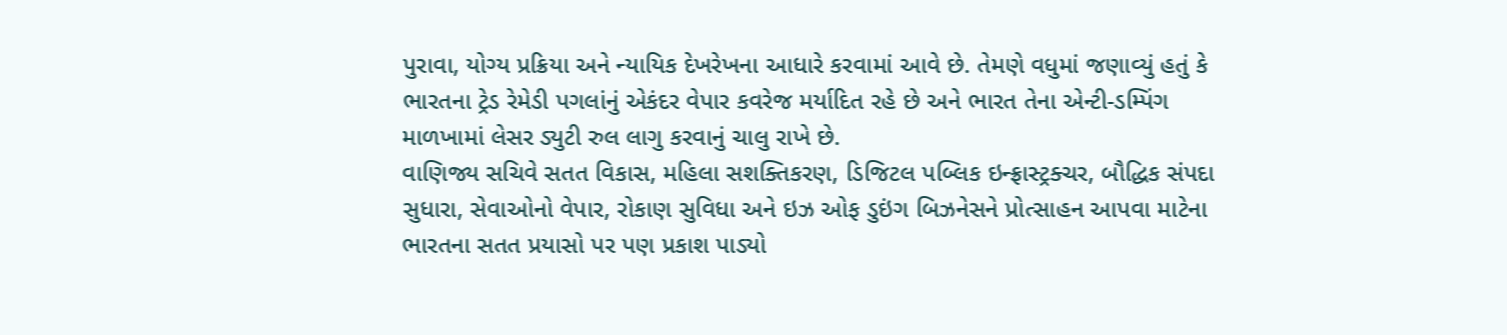પુરાવા, યોગ્ય પ્રક્રિયા અને ન્યાયિક દેખરેખના આધારે કરવામાં આવે છે. તેમણે વધુમાં જણાવ્યું હતું કે ભારતના ટ્રેડ રેમેડી પગલાંનું એકંદર વેપાર કવરેજ મર્યાદિત રહે છે અને ભારત તેના એન્ટી-ડમ્પિંગ માળખામાં લેસર ડ્યુટી રુલ લાગુ કરવાનું ચાલુ રાખે છે.
વાણિજ્ય સચિવે સતત વિકાસ, મહિલા સશક્તિકરણ, ડિજિટલ પબ્લિક ઇન્ફ્રાસ્ટ્રક્ચર, બૌદ્ધિક સંપદા સુધારા, સેવાઓનો વેપાર, રોકાણ સુવિધા અને ઇઝ ઓફ ડુઇંગ બિઝનેસને પ્રોત્સાહન આપવા માટેના ભારતના સતત પ્રયાસો પર પણ પ્રકાશ પાડ્યો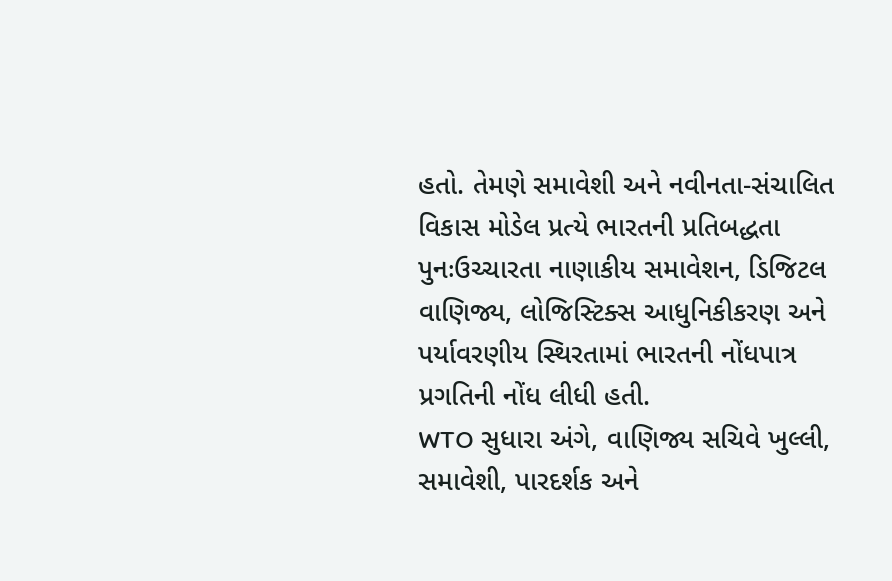હતો. તેમણે સમાવેશી અને નવીનતા-સંચાલિત વિકાસ મોડેલ પ્રત્યે ભારતની પ્રતિબદ્ધતા પુનઃઉચ્ચારતા નાણાકીય સમાવેશન, ડિજિટલ વાણિજ્ય, લોજિસ્ટિક્સ આધુનિકીકરણ અને પર્યાવરણીય સ્થિરતામાં ભારતની નોંધપાત્ર પ્રગતિની નોંધ લીધી હતી.
WTO સુધારા અંગે, વાણિજ્ય સચિવે ખુલ્લી, સમાવેશી, પારદર્શક અને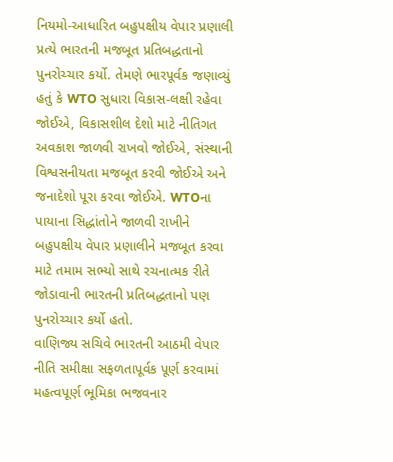નિયમો-આધારિત બહુપક્ષીય વેપાર પ્રણાલી પ્રત્યે ભારતની મજબૂત પ્રતિબદ્ધતાનો પુનરોચ્ચાર કર્યો. તેમણે ભારપૂર્વક જણાવ્યું હતું કે WTO સુધારા વિકાસ-લક્ષી રહેવા જોઈએ, વિકાસશીલ દેશો માટે નીતિગત અવકાશ જાળવી રાખવો જોઈએ, સંસ્થાની વિશ્વસનીયતા મજબૂત કરવી જોઈએ અને જનાદેશો પૂરા કરવા જોઈએ. WTOના પાયાના સિદ્ધાંતોને જાળવી રાખીને બહુપક્ષીય વેપાર પ્રણાલીને મજબૂત કરવા માટે તમામ સભ્યો સાથે રચનાત્મક રીતે જોડાવાની ભારતની પ્રતિબદ્ધતાનો પણ પુનરોચ્ચાર કર્યો હતો.
વાણિજ્ય સચિવે ભારતની આઠમી વેપાર નીતિ સમીક્ષા સફળતાપૂર્વક પૂર્ણ કરવામાં મહત્વપૂર્ણ ભૂમિકા ભજવનાર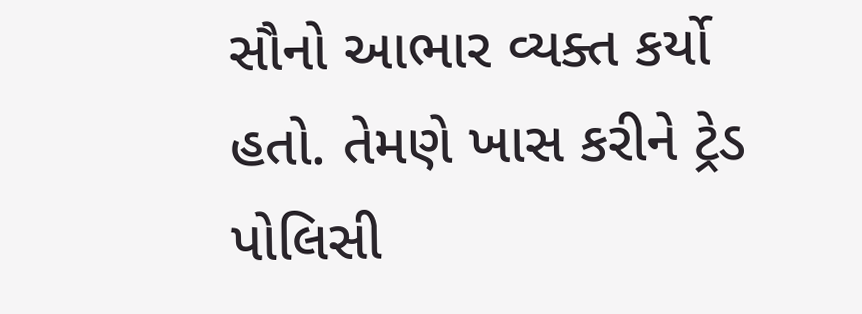સૌનો આભાર વ્યક્ત કર્યો હતો. તેમણે ખાસ કરીને ટ્રેડ પોલિસી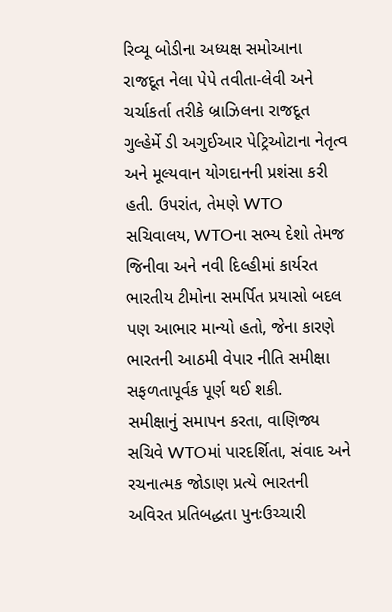રિવ્યૂ બોડીના અધ્યક્ષ સમોઆના રાજદૂત નેલા પેપે તવીતા-લેવી અને ચર્ચાકર્તા તરીકે બ્રાઝિલના રાજદૂત ગુલ્હેર્મે ડી અગુઈઆર પેટ્રિઓટાના નેતૃત્વ અને મૂલ્યવાન યોગદાનની પ્રશંસા કરી હતી. ઉપરાંત, તેમણે WTO સચિવાલય, WTOના સભ્ય દેશો તેમજ જિનીવા અને નવી દિલ્હીમાં કાર્યરત ભારતીય ટીમોના સમર્પિત પ્રયાસો બદલ પણ આભાર માન્યો હતો, જેના કારણે ભારતની આઠમી વેપાર નીતિ સમીક્ષા સફળતાપૂર્વક પૂર્ણ થઈ શકી.
સમીક્ષાનું સમાપન કરતા, વાણિજ્ય સચિવે WTOમાં પારદર્શિતા, સંવાદ અને રચનાત્મક જોડાણ પ્રત્યે ભારતની અવિરત પ્રતિબદ્ધતા પુનઃઉચ્ચારી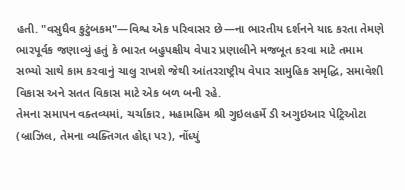હતી. "વસુધૈવ કુટુંબકમ"—વિશ્વ એક પરિવાસર છે—ના ભારતીય દર્શનને યાદ કરતા તેમણે ભારપૂર્વક જણાવ્યું હતું કે ભારત બહુપક્ષીય વેપાર પ્રણાલીને મજબૂત કરવા માટે તમામ સભ્યો સાથે કામ કરવાનું ચાલુ રાખશે જેથી આંતરરાષ્ટ્રીય વેપાર સામુહિક સમૃદ્ધિ, સમાવેશી વિકાસ અને સતત વિકાસ માટે એક બળ બની રહે.
તેમના સમાપન વક્તવ્યમાં, ચર્ચાકાર, મહામહિમ શ્રી ગુઇલહર્મે ડી અગુઇઆર પેટ્રિઓટા (બ્રાઝિલ, તેમના વ્યક્તિગત હોદ્દા પર), નોંધ્યું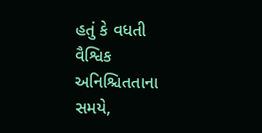હતું કે વધતી વૈશ્વિક અનિશ્ચિતતાના સમયે,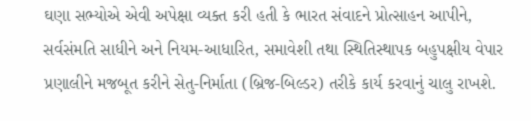ઘણા સભ્યોએ એવી અપેક્ષા વ્યક્ત કરી હતી કે ભારત સંવાદને પ્રોત્સાહન આપીને, સર્વસંમતિ સાધીને અને નિયમ-આધારિત, સમાવેશી તથા સ્થિતિસ્થાપક બહુપક્ષીય વેપાર પ્રણાલીને મજબૂત કરીને સેતુ-નિર્માતા (બ્રિજ-બિલ્ડર) તરીકે કાર્ય કરવાનું ચાલુ રાખશે.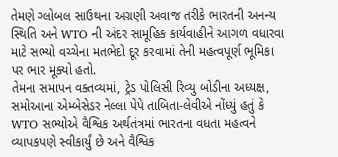તેમણે ગ્લોબલ સાઉથના અગ્રણી અવાજ તરીકે ભારતની અનન્ય સ્થિતિ અને WTO ની અંદર સામૂહિક કાર્યવાહીને આગળ વધારવા માટે સભ્યો વચ્ચેના મતભેદો દૂર કરવામાં તેની મહત્વપૂર્ણ ભૂમિકા પર ભાર મૂક્યો હતો.
તેમના સમાપન વક્તવ્યમાં, ટ્રેડ પોલિસી રિવ્યુ બોડીના અધ્યક્ષ, સમોઆના એમ્બેસેડર નેલ્લા પેપે તાબિતા-લેવીએ નોંધ્યું હતું કે WTO સભ્યોએ વૈશ્વિક અર્થતંત્રમાં ભારતના વધતા મહત્વને વ્યાપકપણે સ્વીકાર્યું છે અને વૈશ્વિક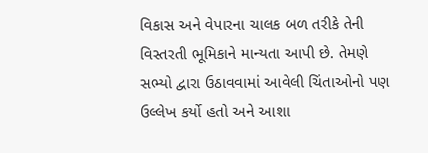વિકાસ અને વેપારના ચાલક બળ તરીકે તેની વિસ્તરતી ભૂમિકાને માન્યતા આપી છે. તેમણે સભ્યો દ્વારા ઉઠાવવામાં આવેલી ચિંતાઓનો પણ ઉલ્લેખ કર્યો હતો અને આશા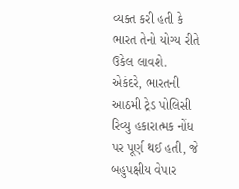વ્યક્ત કરી હતી કે ભારત તેનો યોગ્ય રીતે ઉકેલ લાવશે.
એકંદરે, ભારતની આઠમી ટ્રેડ પોલિસી રિવ્યુ હકારાત્મક નોંધ પર પૂર્ણ થઈ હતી, જે બહુપક્ષીય વેપાર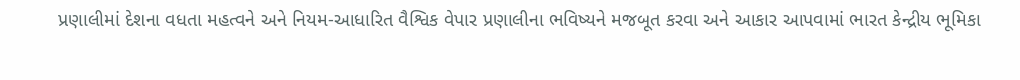પ્રણાલીમાં દેશના વધતા મહત્વને અને નિયમ-આધારિત વૈશ્વિક વેપાર પ્રણાલીના ભવિષ્યને મજબૂત કરવા અને આકાર આપવામાં ભારત કેન્દ્રીય ભૂમિકા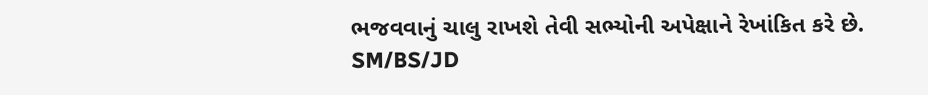ભજવવાનું ચાલુ રાખશે તેવી સભ્યોની અપેક્ષાને રેખાંકિત કરે છે.
SM/BS/JD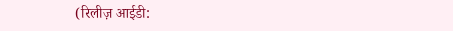(रिलीज़ आईडी: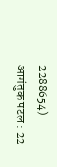2288654)
आगंतुक पटल : 22